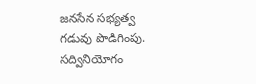జనసేన సభ్యత్వ గడువు పొడిగింపు. సద్వినియోగం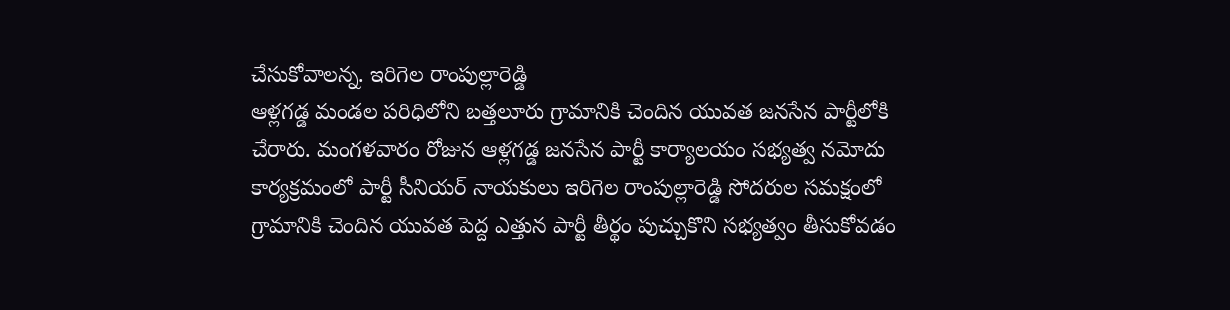చేసుకోవాలన్న. ఇరిగెల రాంపుల్లారెడ్డి
ఆళ్లగడ్డ మండల పరిధిలోని బత్తలూరు గ్రామానికి చెందిన యువత జనసేన పార్టీలోకి చేరారు. మంగళవారం రోజున ఆళ్లగడ్డ జనసేన పార్టీ కార్యాలయం సభ్యత్వ నమోదు కార్యక్రమంలో పార్టీ సీనియర్ నాయకులు ఇరిగెల రాంపుల్లారెడ్డి సోదరుల సమక్షంలో గ్రామానికి చెందిన యువత పెద్ద ఎత్తున పార్టీ తీర్థం పుచ్చుకొని సభ్యత్వం తీసుకోవడం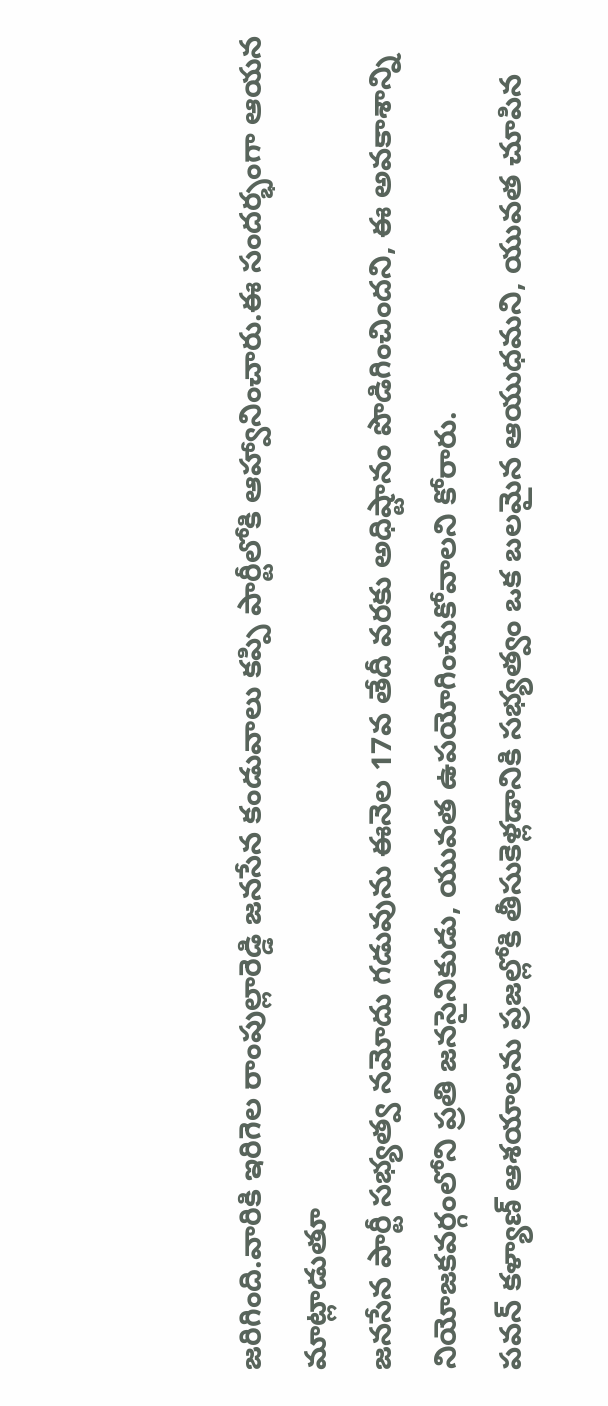జరిగింది.వారికి ఇరిగెల రాంపుల్లారెడ్డి జనసేన కండువాలు కప్పి పార్టీలోకి ఆహ్వానించారు.ఈ సందర్భంగా ఆయన మాట్లాడుతూ
జనసేన పార్టీ సభ్యత్వ నమోదు గడువును ఈనెల 17వ తేదీ వరకు అధిష్టానం పొడిగించిందని, ఈ అవకాశాన్ని నియోజకవర్గంలోని ప్రతి జనసైనికుడు, యువత ఉపయోగించుకోవాలని కోరారు.
పవన్ కళ్యాణ్ ఆశయాలను ప్రజల్లోకి తీసుకెళ్లడానికి సభ్యత్వం ఒక బలమైన ఆయుధమని, యువత చూపిన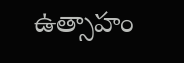ఉత్సాహం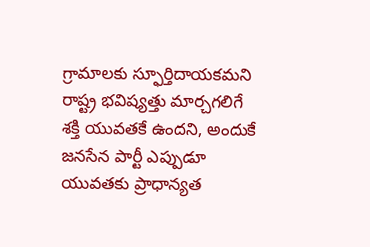గ్రామాలకు స్ఫూర్తిదాయకమని రాష్ట్ర భవిష్యత్తు మార్చగలిగే శక్తి యువతకే ఉందని, అందుకే జనసేన పార్టీ ఎప్పుడూ యువతకు ప్రాధాన్యత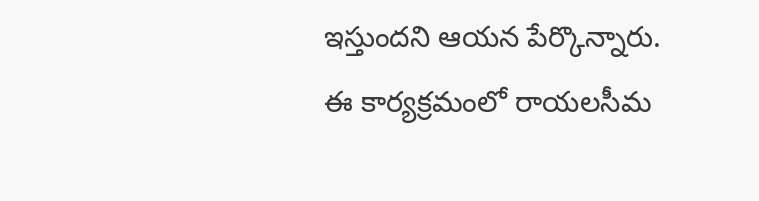ఇస్తుందని ఆయన పేర్కొన్నారు. ఈ కార్యక్రమంలో రాయలసీమ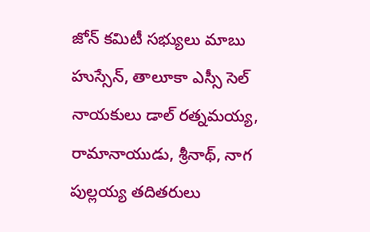జోన్ కమిటీ సభ్యులు మాబు హుస్సేన్, తాలూకా ఎస్సీ సెల్ నాయకులు డాల్ రత్నమయ్య, రామానాయుడు, శ్రీనాథ్, నాగ పుల్లయ్య తదితరులు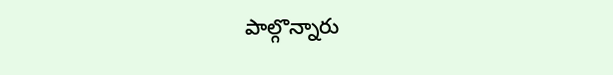పాల్గొన్నారు